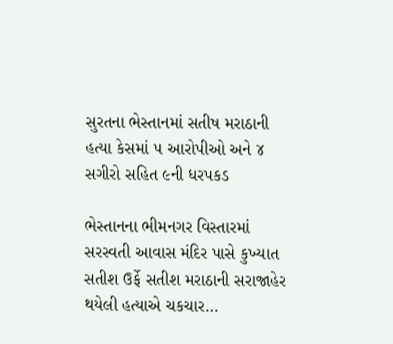સુરતના ભેસ્તાનમાં સતીષ મરાઠાની હત્યા કેસમાં ૫ આરોપીઓ અને ૪ સગીરો સહિત ૯ની ધરપકડ

ભેસ્તાનના ભીમનગર વિસ્તારમાં સરસ્વતી આવાસ મંદિર પાસે કુખ્યાત સતીશ ઉર્ફે સતીશ મરાઠાની સરાજાહેર થયેલી હત્યાએ ચકચાર…